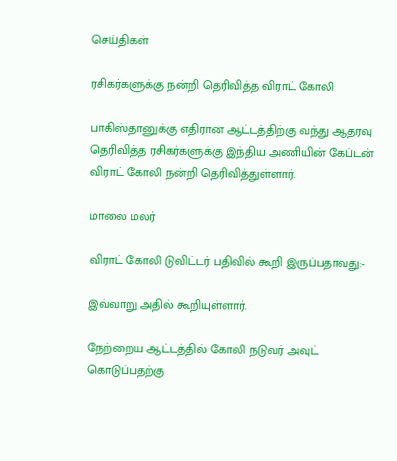செய்திகள்

ரசிகர்களுக்கு நன்றி தெரிவித்த விராட் கோலி

பாகிஸ்தானுக்கு எதிரான ஆட்டத்திற்கு வந்து ஆதரவு தெரிவித்த ரசிகர்களுக்கு இந்திய அணியின் கேப்டன் விராட் கோலி நன்றி தெரிவித்துள்ளார்.

மாலை மலர்

விராட் கோலி டுவிட்டர் பதிவில் கூறி இருப்பதாவது:-

இவ்வாறு அதில் கூறியுள்ளார்.

நேற்றைய ஆட்டத்தில் கோலி நடுவர் அவுட் கொடுப்பதற்கு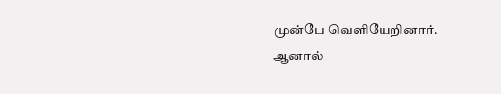முன்பே வெளியேறினார். ஆனால்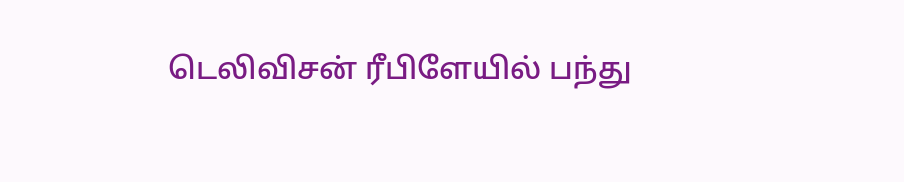டெலிவிசன் ரீபிளேயில் பந்து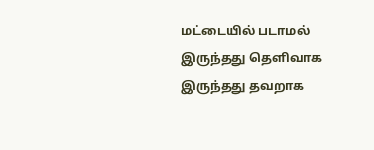மட்டையில் படாமல் இருந்தது தெளிவாக இருந்தது தவறாக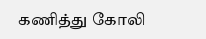கணித்து கோலி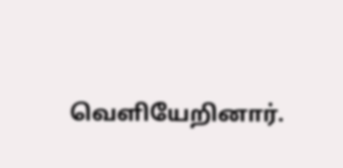வெளியேறினார்.